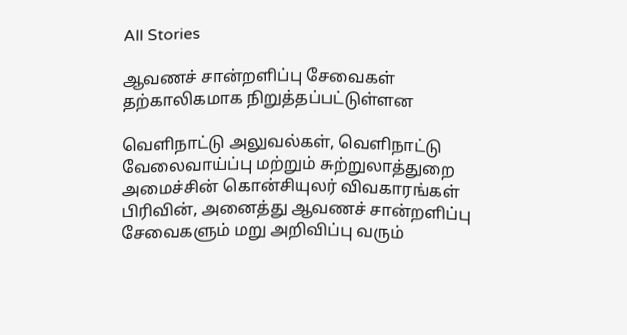All Stories

ஆவணச் சான்றளிப்பு சேவைகள் தற்காலிகமாக நிறுத்தப்பட்டுள்ளன

வெளிநாட்டு அலுவல்கள், வெளிநாட்டு வேலைவாய்ப்பு மற்றும் சுற்றுலாத்துறை அமைச்சின் கொன்சியுலர் விவகாரங்கள் பிரிவின், அனைத்து ஆவணச் சான்றளிப்பு சேவைகளும் மறு அறிவிப்பு வரும்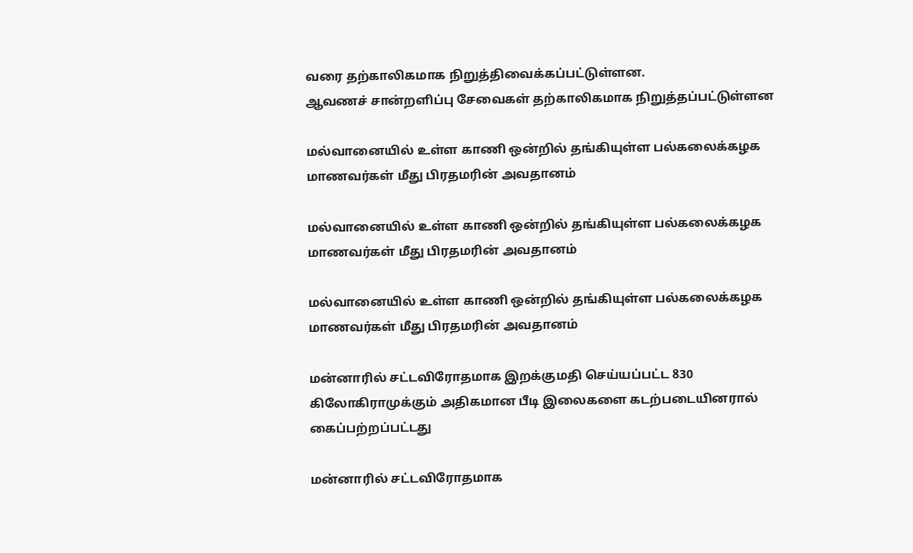வரை தற்காலிகமாக நிறுத்திவைக்கப்பட்டுள்ளன.
ஆவணச் சான்றளிப்பு சேவைகள் தற்காலிகமாக நிறுத்தப்பட்டுள்ளன

மல்வானையில் உள்ள காணி ஒன்றில் தங்கியுள்ள பல்கலைக்கழக மாணவர்கள் மீது பிரதமரின் அவதானம்

மல்வானையில் உள்ள காணி ஒன்றில் தங்கியுள்ள பல்கலைக்கழக மாணவர்கள் மீது பிரதமரின் அவதானம்

மல்வானையில் உள்ள காணி ஒன்றில் தங்கியுள்ள பல்கலைக்கழக மாணவர்கள் மீது பிரதமரின் அவதானம்

மன்னாரில் சட்டவிரோதமாக இறக்குமதி செய்யப்பட்ட 830 கிலோகிராமுக்கும் அதிகமான பீடி இலைகளை கடற்படையினரால் கைப்பற்றப்பட்டது

மன்னாரில் சட்டவிரோதமாக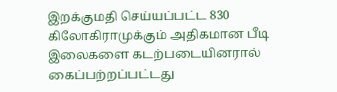இறக்குமதி செய்யப்பட்ட 830 கிலோகிராமுக்கும் அதிகமான பீடி இலைகளை கடற்படையினரால் கைப்பற்றப்பட்டது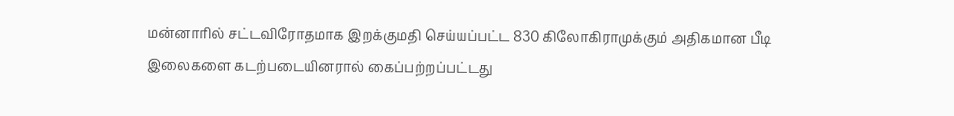மன்னாரில் சட்டவிரோதமாக இறக்குமதி செய்யப்பட்ட 830 கிலோகிராமுக்கும் அதிகமான பீடி இலைகளை கடற்படையினரால் கைப்பற்றப்பட்டது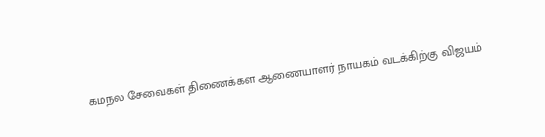கமநல சேவைகள் திணைக்கள ஆணையாளர் நாயகம் வடக்கிற்கு விஜயம்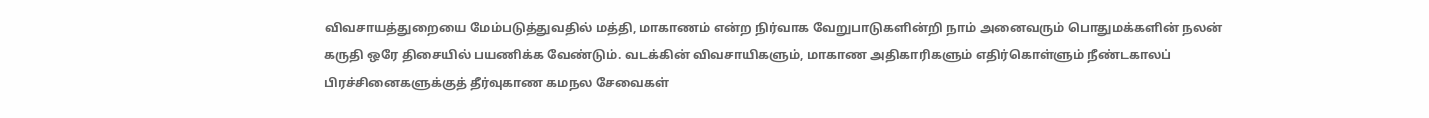விவசாயத்துறையை மேம்படுத்துவதில் மத்தி, மாகாணம் என்ற நிர்வாக வேறுபாடுகளின்றி நாம் அனைவரும் பொதுமக்களின் நலன் கருதி ஒரே திசையில் பயணிக்க வேண்டும். வடக்கின் விவசாயிகளும், மாகாண அதிகாரிகளும் எதிர்கொள்ளும் நீண்டகாலப் பிரச்சினைகளுக்குத் தீர்வுகாண கமநல சேவைகள்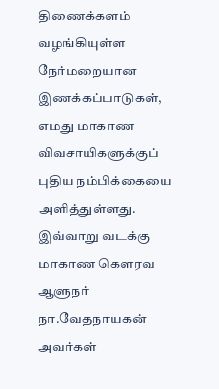திணைக்களம் வழங்கியுள்ள நேர்மறையான இணக்கப்பாடுகள், எமது மாகாண விவசாயிகளுக்குப் புதிய நம்பிக்கையை அளித்துள்ளது. இவ்வாறு வடக்கு மாகாண கௌரவ ஆளுநர் நா.வேதநாயகன் அவர்கள்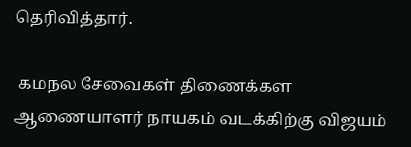தெரிவித்தார்.

 கமநல சேவைகள் திணைக்கள ஆணையாளர் நாயகம் வடக்கிற்கு விஜயம்